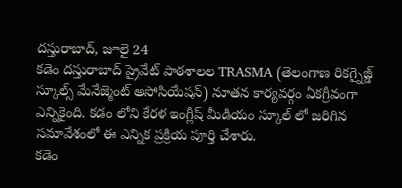దస్తురాబాద్, జూలై 24
కడెం దస్తురాబాద్ ప్రైవేట్ పాఠశాలల TRASMA (తెలంగాణ రికగ్నైజ్డ్ స్కూల్స్ మేనేజ్మెంట్ అసోసియేషన్) నూతన కార్యవర్గం ఏకగ్రీవంగా ఎన్నికైంది. కడం లోని కేరళ ఇంగ్లీష్ మీడియం స్కూల్ లో జరిగిన సమావేశంలో ఈ ఎన్నిక ప్రక్రియ పూర్తి చేశారు.
కడెం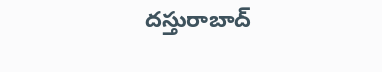దస్తురాబాద్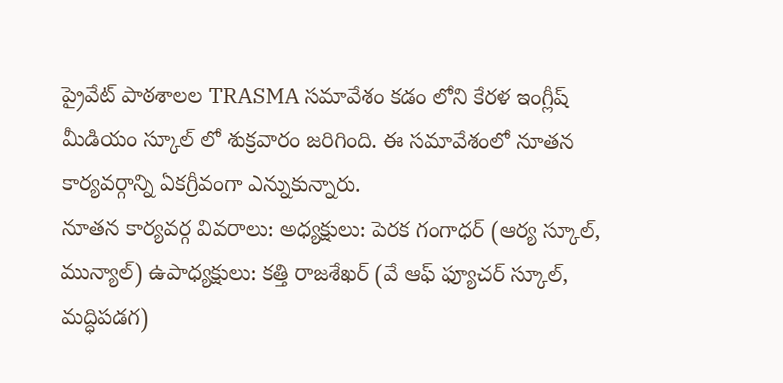ప్రైవేట్ పాఠశాలల TRASMA సమావేశం కడం లోని కేరళ ఇంగ్లీష్ మీడియం స్కూల్ లో శుక్రవారం జరిగింది. ఈ సమావేశంలో నూతన కార్యవర్గాన్ని ఏకగ్రీవంగా ఎన్నుకున్నారు.
నూతన కార్యవర్గ వివరాలు: అధ్యక్షులు: పెరక గంగాధర్ (ఆర్య స్కూల్, మున్యాల్) ఉపాధ్యక్షులు: కత్తి రాజశేఖర్ (వే ఆఫ్ ఫ్యూచర్ స్కూల్, మద్ధిపడగ)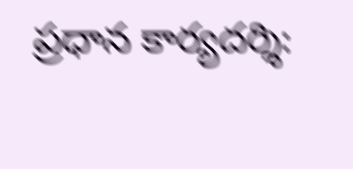ప్రధాన కార్యదర్శి: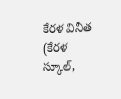కేరళ వినీత (కేరళ స్కూల్,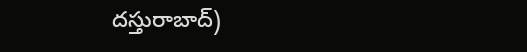దస్తురాబాద్)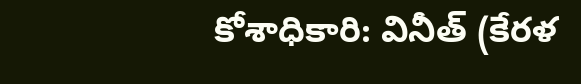కోశాధికారి: వినీత్ (కేరళ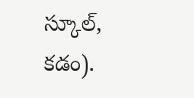స్కూల్, కడం).